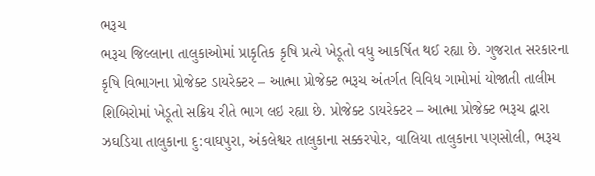ભરૂચ
ભરૂચ જિલ્લાના તાલુકાઓમાં પ્રાકૃતિક કૃષિ પ્રત્યે ખેડૂતો વધુ આકર્ષિત થઈ રહ્યા છે. ગુજરાત સરકારના કૃષિ વિભાગના પ્રોજેક્ટ ડાયરેક્ટર – આત્મા પ્રોજેક્ટ ભરૂચ અંતર્ગત વિવિધ ગામોમાં યોજાતી તાલીમ શિબિરોમાં ખેડૂતો સક્રિય રીતે ભાગ લઇ રહ્યા છે. પ્રોજેક્ટ ડાયરેક્ટર – આત્મા પ્રોજેક્ટ ભરૂચ દ્વારા ઝઘડિયા તાલુકાના દુ:વાઘપુરા, અંકલેશ્વર તાલુકાના સક્કરપોર, વાલિયા તાલુકાના પણસોલી, ભરૂચ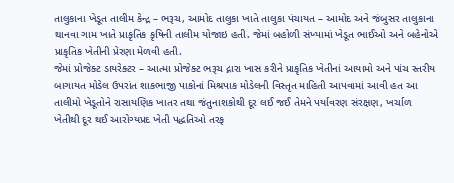તાલુકાના ખેડૂત તાલીમ કેન્દ્ર – ભરૂચ, આમોદ તાલુકા ખાતે તાલુકા પંચાયત – આમોદ અને જંબુસર તાલુકાના થાનવા ગામ ખાતે પ્રાકૃતિક કૃષિની તાલીમ યોજાઇ હતી. જેમાં બહોળી સંખ્યામાં ખેડૂત ભાઈઓ અને બહેનોએ પ્રાકૃતિક ખેતીની પ્રેરણા મેળવી હતી.
જેમાં પ્રોજેક્ટ ડાયરેક્ટર – આત્મા પ્રોજેક્ટ ભરૂચ દ્નારા ખાસ કરીને પ્રાકૃતિક ખેતીનાં આયામો અને પાંચ સ્તરીય બાગાયત મોડેલ ઉપરાંત શાકભાજી પાકોનાં મિશ્રપાક મોડેલની વિસ્તૃત માહિતી આપવામાં આવી હત આ તાલીમો ખેડૂતોને રાસાયણિક ખાતર તથા જંતુનાશકોથી દૂર લઈ જઈ તેમને પર્યાવરણ સંરક્ષણ, ખર્ચાળ ખેતીથી દૂર થઈ આરોગ્યપ્રદ ખેતી પદ્ધતિઓ તરફ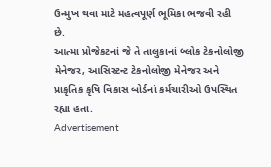ઉન્મુખ થવા માટે મહત્વપૂર્ણ ભૂમિકા ભજવી રહી છે.
આત્મા પ્રોજેકટનાં જે તે તાલુકાનાં બ્લોક ટેકનોલોજી મેનેજર, આસિસ્ટન્ટ ટેકનોલોજી મેનેજર અને પ્રાકૃતિક કૃષિ વિકાસ બોર્ડનાં કર્મચારીઓ ઉપસ્થિત રહ્યા હતા.
Advertisement